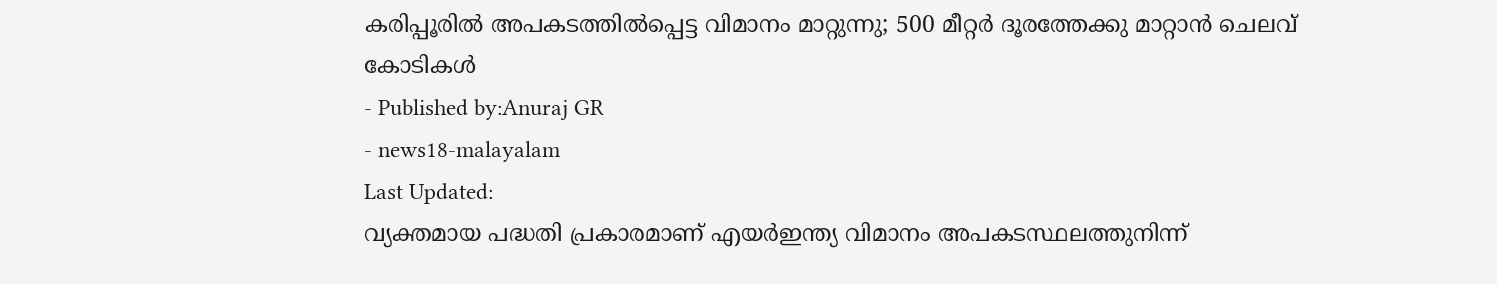കരിപ്പൂരിൽ അപകടത്തിൽപ്പെട്ട വിമാനം മാറ്റുന്നു; 500 മീറ്റർ ദൂരത്തേക്കു മാറ്റാൻ ചെലവ് കോടികൾ
- Published by:Anuraj GR
- news18-malayalam
Last Updated:
വ്യക്തമായ പദ്ധതി പ്രകാരമാണ് എയർഇന്ത്യ വിമാനം അപകടസ്ഥലത്തുനിന്ന്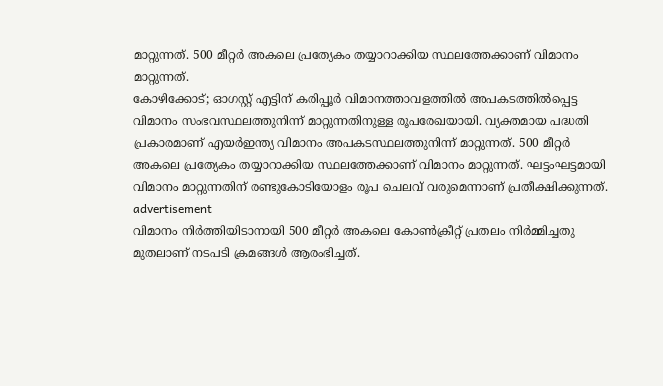മാറ്റുന്നത്. 500 മീറ്റർ അകലെ പ്രത്യേകം തയ്യാറാക്കിയ സ്ഥലത്തേക്കാണ് വിമാനം മാറ്റുന്നത്.
കോഴിക്കോട്; ഓഗസ്റ്റ് എട്ടിന് കരിപ്പൂർ വിമാനത്താവളത്തിൽ അപകടത്തിൽപ്പെട്ട വിമാനം സംഭവസ്ഥലത്തുനിന്ന് മാറ്റുന്നതിനുള്ള രൂപരേഖയായി. വ്യക്തമായ പദ്ധതി പ്രകാരമാണ് എയർഇന്ത്യ വിമാനം അപകടസ്ഥലത്തുനിന്ന് മാറ്റുന്നത്. 500 മീറ്റർ അകലെ പ്രത്യേകം തയ്യാറാക്കിയ സ്ഥലത്തേക്കാണ് വിമാനം മാറ്റുന്നത്. ഘട്ടംഘട്ടമായി വിമാനം മാറ്റുന്നതിന് രണ്ടുകോടിയോളം രൂപ ചെലവ് വരുമെന്നാണ് പ്രതീക്ഷിക്കുന്നത്.
advertisement
വിമാനം നിർത്തിയിടാനായി 500 മീറ്റർ അകലെ കോൺക്രീറ്റ് പ്രതലം നിർമ്മിച്ചതു മുതലാണ് നടപടി ക്രമങ്ങൾ ആരംഭിച്ചത്.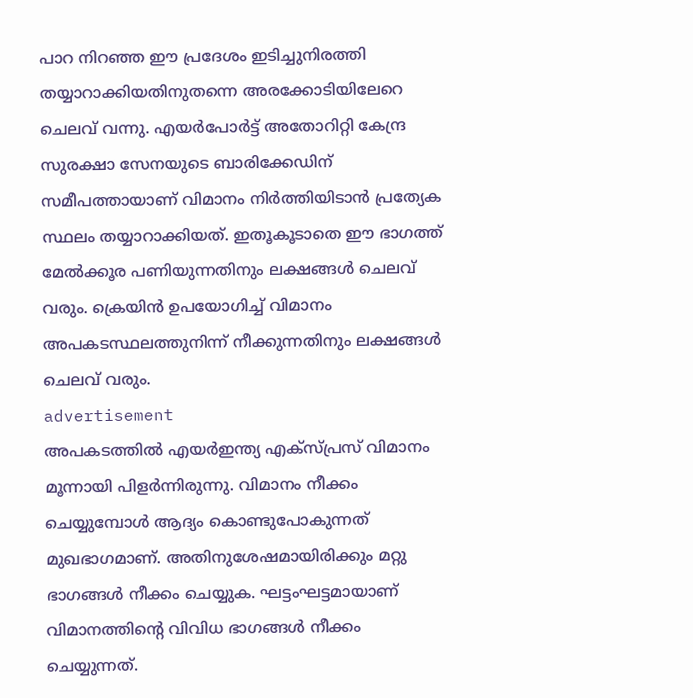പാറ നിറഞ്ഞ ഈ പ്രദേശം ഇടിച്ചുനിരത്തി തയ്യാറാക്കിയതിനുതന്നെ അരക്കോടിയിലേറെ ചെലവ് വന്നു. എയർപോർട്ട് അതോറിറ്റി കേന്ദ്ര സുരക്ഷാ സേനയുടെ ബാരിക്കേഡിന് സമീപത്തായാണ് വിമാനം നിർത്തിയിടാൻ പ്രത്യേക സ്ഥലം തയ്യാറാക്കിയത്. ഇതൂകൂടാതെ ഈ ഭാഗത്ത് മേൽക്കൂര പണിയുന്നതിനും ലക്ഷങ്ങൾ ചെലവ് വരും. ക്രെയിൻ ഉപയോഗിച്ച് വിമാനം അപകടസ്ഥലത്തുനിന്ന് നീക്കുന്നതിനും ലക്ഷങ്ങൾ ചെലവ് വരും.
advertisement
അപകടത്തിൽ എയർഇന്ത്യ എക്സ്പ്രസ് വിമാനം മൂന്നായി പിളർന്നിരുന്നു. വിമാനം നീക്കം ചെയ്യുമ്പോൾ ആദ്യം കൊണ്ടുപോകുന്നത് മുഖഭാഗമാണ്. അതിനുശേഷമായിരിക്കും മറ്റു ഭാഗങ്ങൾ നീക്കം ചെയ്യുക. ഘട്ടംഘട്ടമായാണ് വിമാനത്തിന്റെ വിവിധ ഭാഗങ്ങൾ നീക്കം ചെയ്യുന്നത്.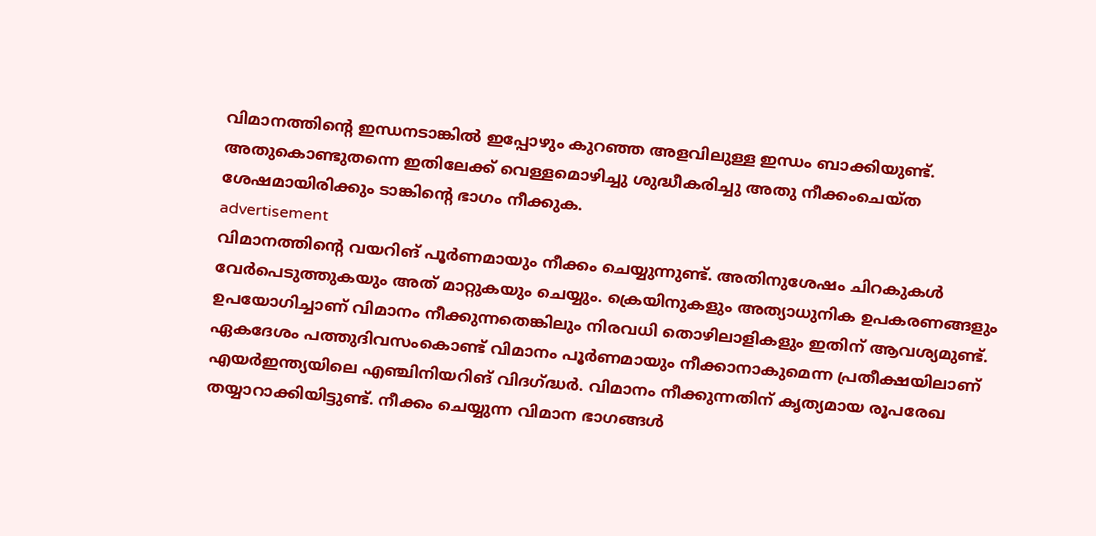വിമാനത്തിന്റെ ഇന്ധനടാങ്കിൽ ഇപ്പോഴും കുറഞ്ഞ അളവിലുള്ള ഇന്ധം ബാക്കിയുണ്ട്. അതുകൊണ്ടുതന്നെ ഇതിലേക്ക് വെള്ളമൊഴിച്ചു ശുദ്ധീകരിച്ചു അതു നീക്കംചെയ്ത ശേഷമായിരിക്കും ടാങ്കിന്റെ ഭാഗം നീക്കുക.
advertisement
വിമാനത്തിന്റെ വയറിങ് പൂർണമായും നീക്കം ചെയ്യുന്നുണ്ട്. അതിനുശേഷം ചിറകുകൾ വേർപെടുത്തുകയും അത് മാറ്റുകയും ചെയ്യും. ക്രെയിനുകളും അത്യാധുനിക ഉപകരണങ്ങളും ഉപയോഗിച്ചാണ് വിമാനം നീക്കുന്നതെങ്കിലും നിരവധി തൊഴിലാളികളും ഇതിന് ആവശ്യമുണ്ട്. ഏകദേശം പത്തുദിവസംകൊണ്ട് വിമാനം പൂർണമായും നീക്കാനാകുമെന്ന പ്രതീക്ഷയിലാണ് എയർഇന്ത്യയിലെ എഞ്ചിനിയറിങ് വിദഗ്ദ്ധർ. വിമാനം നീക്കുന്നതിന് കൃത്യമായ രൂപരേഖ തയ്യാറാക്കിയിട്ടുണ്ട്. നീക്കം ചെയ്യുന്ന വിമാന ഭാഗങ്ങൾ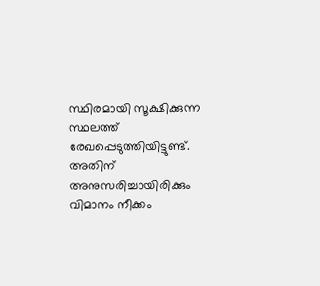സ്ഥിരമായി സൂക്ഷിക്കുന്ന സ്ഥലത്ത് രേഖപ്പെടുത്തിയിട്ടുണ്ട്. അതിന് അനുസരിച്ചായിരിക്കും വിമാനം നീക്കം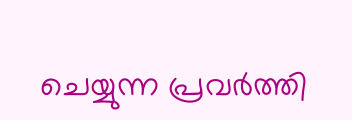ചെയ്യുന്ന പ്രവർത്തി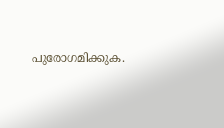പുരോഗമിക്കുക.